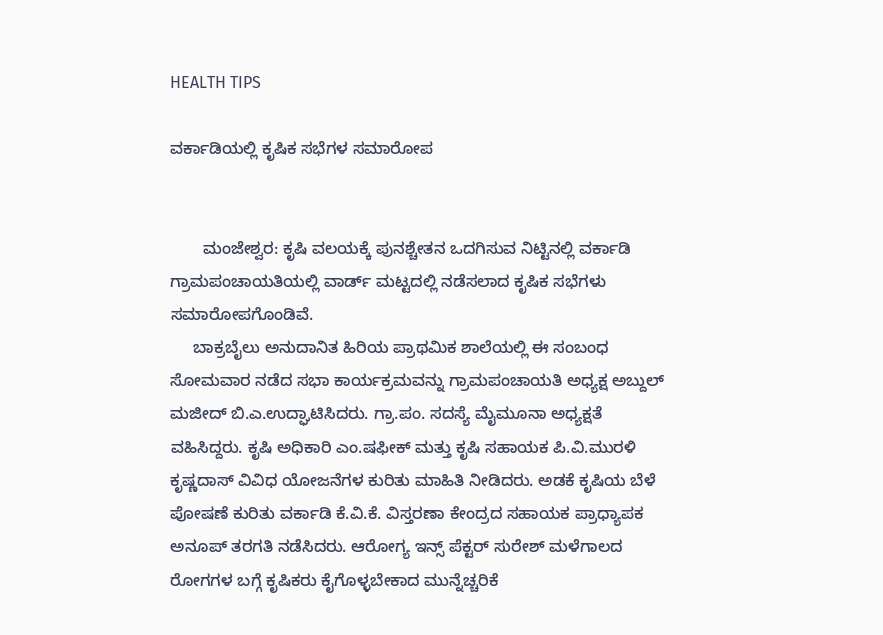HEALTH TIPS

ವರ್ಕಾಡಿಯಲ್ಲಿ ಕೃಷಿಕ ಸಭೆಗಳ ಸಮಾರೋಪ


       ಮಂಜೇಶ್ವರ: ಕೃಷಿ ವಲಯಕ್ಕೆ ಪುನಶ್ಚೇತನ ಒದಗಿಸುವ ನಿಟ್ಟಿನಲ್ಲಿ ವರ್ಕಾಡಿ ಗ್ರಾಮಪಂಚಾಯತಿಯಲ್ಲಿ ವಾರ್ಡ್ ಮಟ್ಟದಲ್ಲಿ ನಡೆಸಲಾದ ಕೃಷಿಕ ಸಭೆಗಳು ಸಮಾರೋಪಗೊಂಡಿವೆ.
     ಬಾಕ್ರಬೈಲು ಅನುದಾನಿತ ಹಿರಿಯ ಪ್ರಾಥಮಿಕ ಶಾಲೆಯಲ್ಲಿ ಈ ಸಂಬಂಧ ಸೋಮವಾರ ನಡೆದ ಸಭಾ ಕಾರ್ಯಕ್ರಮವನ್ನು ಗ್ರಾಮಪಂಚಾಯತಿ ಅಧ್ಯಕ್ಷ ಅಬ್ದುಲ್ ಮಜೀದ್ ಬಿ.ಎ.ಉದ್ಘಾಟಿಸಿದರು. ಗ್ರಾ.ಪಂ. ಸದಸ್ಯೆ ಮೈಮೂನಾ ಅಧ್ಯಕ್ಷತೆ ವಹಿಸಿದ್ದರು. ಕೃಷಿ ಅಧಿಕಾರಿ ಎಂ.ಷಫೀಕ್ ಮತ್ತು ಕೃಷಿ ಸಹಾಯಕ ಪಿ.ವಿ.ಮುರಳಿ ಕೃಷ್ಣದಾಸ್ ವಿವಿಧ ಯೋಜನೆಗಳ ಕುರಿತು ಮಾಹಿತಿ ನೀಡಿದರು. ಅಡಕೆ ಕೃಷಿಯ ಬೆಳೆ ಪೋಷಣೆ ಕುರಿತು ವರ್ಕಾಡಿ ಕೆ.ವಿ.ಕೆ. ವಿಸ್ತರಣಾ ಕೇಂದ್ರದ ಸಹಾಯಕ ಪ್ರಾಧ್ಯಾಪಕ ಅನೂಪ್ ತರಗತಿ ನಡೆಸಿದರು. ಆರೋಗ್ಯ ಇನ್ಸ್ ಪೆಕ್ಟರ್ ಸುರೇಶ್ ಮಳೆಗಾಲದ ರೋಗಗಳ ಬಗ್ಗೆ ಕೃಷಿಕರು ಕೈಗೊಳ್ಳಬೇಕಾದ ಮುನ್ನೆಚ್ಚರಿಕೆ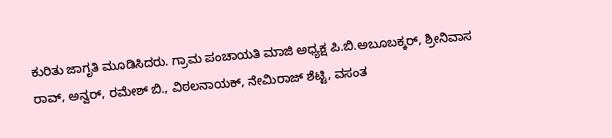ಕುರಿತು ಜಾಗೃತಿ ಮೂಡಿಸಿದರು. ಗ್ರಾಮ ಪಂಚಾಯತಿ ಮಾಜಿ ಅಧ್ಯಕ್ಷ ಪಿ.ಬಿ.ಅಬೂಬಕ್ಕರ್, ಶ್ರೀನಿವಾಸ ರಾವ್, ಅನ್ವರ್, ರಮೇಶ್ ಬಿ., ವಿಠಲನಾಯಕ್, ನೇಮಿರಾಜ್ ಶೆಟ್ಟಿ, ವಸಂತ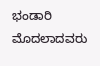ಭಂಡಾರಿ ಮೊದಲಾದವರು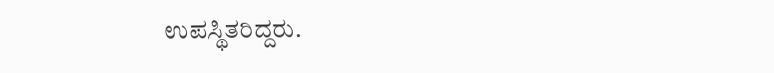ಉಪಸ್ಥಿತರಿದ್ದರು.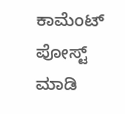ಕಾಮೆಂಟ್‌‌ ಪೋಸ್ಟ್‌ ಮಾಡಿ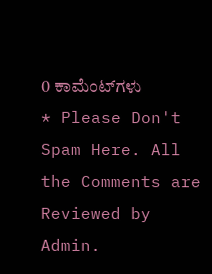0 ಕಾಮೆಂಟ್‌ಗಳು
* Please Don't Spam Here. All the Comments are Reviewed by Admin.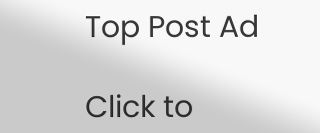Top Post Ad

Click to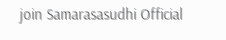join Samarasasudhi Official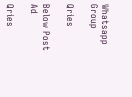Whatsapp Group

Qries

Below Post Ad

Qries